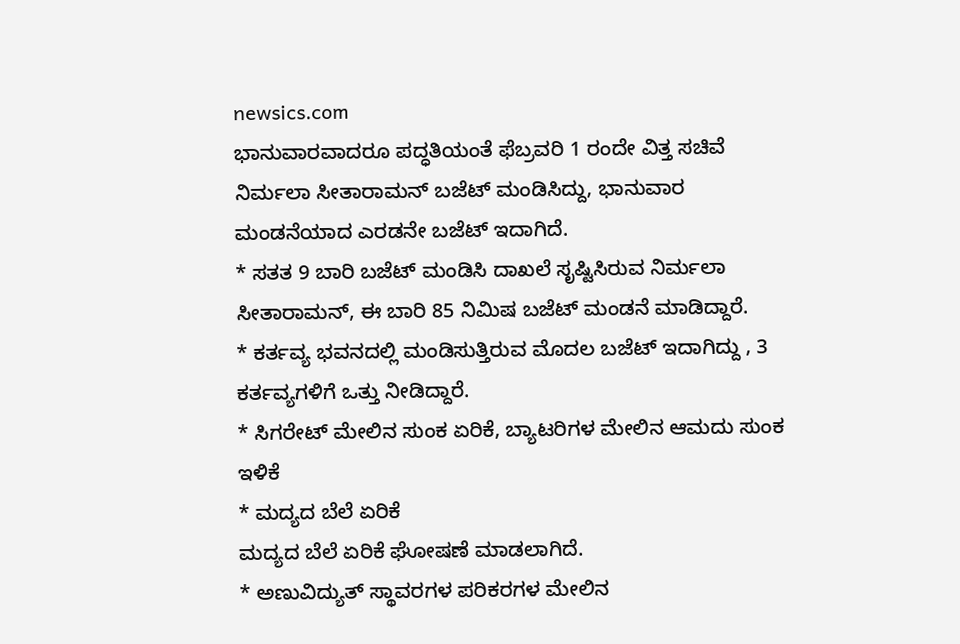newsics.com
ಭಾನುವಾರವಾದರೂ ಪದ್ಧತಿಯಂತೆ ಫೆಬ್ರವರಿ 1 ರಂದೇ ವಿತ್ತ ಸಚಿವೆ ನಿರ್ಮಲಾ ಸೀತಾರಾಮನ್ ಬಜೆಟ್ ಮಂಡಿಸಿದ್ದು, ಭಾನುವಾರ ಮಂಡನೆಯಾದ ಎರಡನೇ ಬಜೆಟ್ ಇದಾಗಿದೆ.
* ಸತತ 9 ಬಾರಿ ಬಜೆಟ್ ಮಂಡಿಸಿ ದಾಖಲೆ ಸೃಷ್ಟಿಸಿರುವ ನಿರ್ಮಲಾ ಸೀತಾರಾಮನ್, ಈ ಬಾರಿ 85 ನಿಮಿಷ ಬಜೆಟ್ ಮಂಡನೆ ಮಾಡಿದ್ದಾರೆ.
* ಕರ್ತವ್ಯ ಭವನದಲ್ಲಿ ಮಂಡಿಸುತ್ತಿರುವ ಮೊದಲ ಬಜೆಟ್ ಇದಾಗಿದ್ದು , 3 ಕರ್ತವ್ಯಗಳಿಗೆ ಒತ್ತು ನೀಡಿದ್ದಾರೆ.
* ಸಿಗರೇಟ್ ಮೇಲಿನ ಸುಂಕ ಏರಿಕೆ, ಬ್ಯಾಟರಿಗಳ ಮೇಲಿನ ಆಮದು ಸುಂಕ ಇಳಿಕೆ
* ಮದ್ಯದ ಬೆಲೆ ಏರಿಕೆ
ಮದ್ಯದ ಬೆಲೆ ಏರಿಕೆ ಘೋಷಣೆ ಮಾಡಲಾಗಿದೆ.
* ಅಣುವಿದ್ಯುತ್ ಸ್ಥಾವರಗಳ ಪರಿಕರಗಳ ಮೇಲಿನ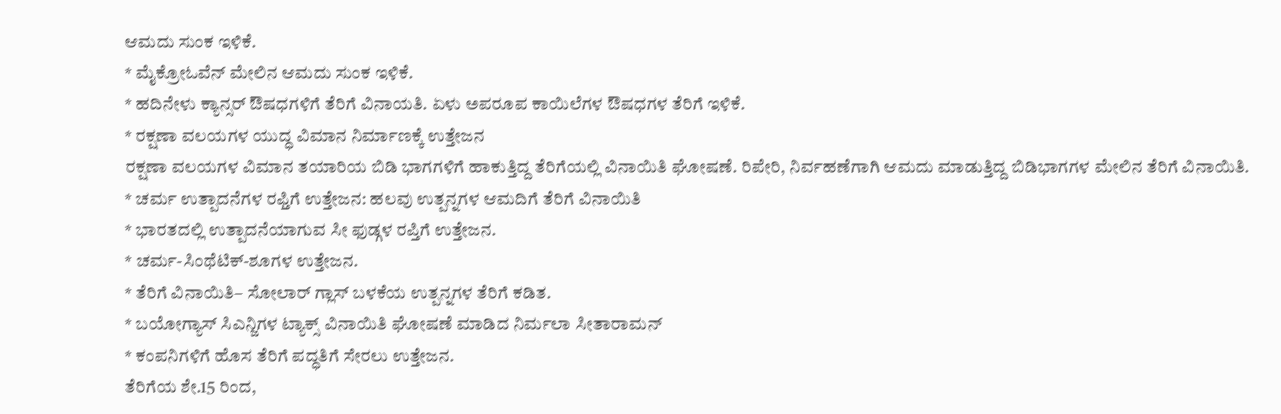ಆಮದು ಸುಂಕ ಇಳಿಕೆ.
* ಮೈಕ್ರೋಓವೆನ್ ಮೇಲಿನ ಆಮದು ಸುಂಕ ಇಳಿಕೆ.
* ಹದಿನೇಳು ಕ್ಯಾನ್ಸರ್ ಔಷಧಗಳಿಗೆ ತೆರಿಗೆ ವಿನಾಯತಿ. ಏಳು ಅಪರೂಪ ಕಾಯಿಲೆಗಳ ಔಷಧಗಳ ತೆರಿಗೆ ಇಳಿಕೆ.
* ರಕ್ಷಣಾ ವಲಯಗಳ ಯುದ್ಧ ವಿಮಾನ ನಿರ್ಮಾಣಕ್ಕೆ ಉತ್ತೇಜನ
ರಕ್ಷಣಾ ವಲಯಗಳ ವಿಮಾನ ತಯಾರಿಯ ಬಿಡಿ ಭಾಗಗಳಿಗೆ ಹಾಕುತ್ತಿದ್ದ ತೆರಿಗೆಯಲ್ಲಿ ವಿನಾಯಿತಿ ಘೋಷಣೆ. ರಿಪೇರಿ, ನಿರ್ವಹಣೆಗಾಗಿ ಆಮದು ಮಾಡುತ್ತಿದ್ದ ಬಿಡಿಭಾಗಗಳ ಮೇಲಿನ ತೆರಿಗೆ ವಿನಾಯಿತಿ.
* ಚರ್ಮ ಉತ್ಪಾದನೆಗಳ ರಫ್ತಿಗೆ ಉತ್ತೇಜನ: ಹಲವು ಉತ್ಪನ್ನಗಳ ಆಮದಿಗೆ ತೆರಿಗೆ ವಿನಾಯಿತಿ
* ಭಾರತದಲ್ಲಿ ಉತ್ಪಾದನೆಯಾಗುವ ಸೀ ಫುಡ್ಗಳ ರಪ್ತಿಗೆ ಉತ್ತೇಜನ.
* ಚರ್ಮ-ಸಿಂಥೆಟಿಕ್-ಶೂಗಳ ಉತ್ತೇಜನ.
* ತೆರಿಗೆ ವಿನಾಯಿತಿ– ಸೋಲಾರ್ ಗ್ಲಾಸ್ ಬಳಕೆಯ ಉತ್ಪನ್ನಗಳ ತೆರಿಗೆ ಕಡಿತ.
* ಬಯೋಗ್ಯಾಸ್ ಸಿಎನ್ಜಿಗಳ ಟ್ಯಾಕ್ಸ್ ವಿನಾಯಿತಿ ಘೋಷಣೆ ಮಾಡಿದ ನಿರ್ಮಲಾ ಸೀತಾರಾಮನ್
* ಕಂಪನಿಗಳಿಗೆ ಹೊಸ ತೆರಿಗೆ ಪದ್ಧತಿಗೆ ಸೇರಲು ಉತ್ತೇಜನ.
ತೆರಿಗೆಯ ಶೇ.15 ರಿಂದ,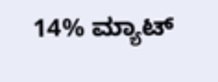14% ಮ್ಯಾಟ್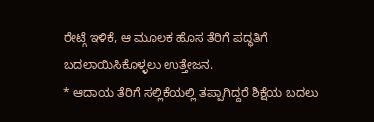ರೇಟ್ಗೆ ಇಳಿಕೆ, ಆ ಮೂಲಕ ಹೊಸ ತೆರಿಗೆ ಪದ್ಧತಿಗೆ ಬದಲಾಯಿಸಿಕೊಳ್ಳಲು ಉತ್ತೇಜನ.
* ಆದಾಯ ತೆರಿಗೆ ಸಲ್ಲಿಕೆಯಲ್ಲಿ ತಪ್ಪಾಗಿದ್ದರೆ ಶಿಕ್ಷೆಯ ಬದಲು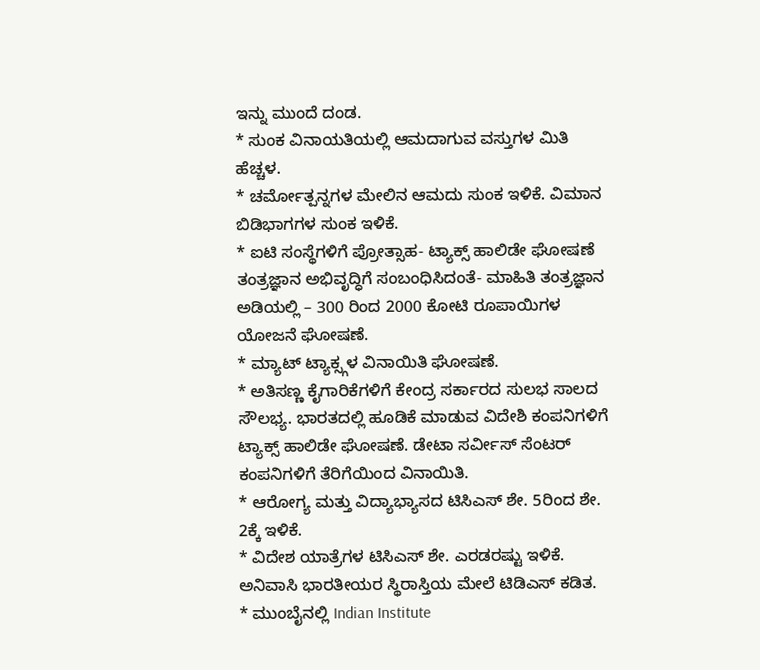ಇನ್ನು ಮುಂದೆ ದಂಡ.
* ಸುಂಕ ವಿನಾಯತಿಯಲ್ಲಿ ಆಮದಾಗುವ ವಸ್ತುಗಳ ಮಿತಿ ಹೆಚ್ಚಳ.
* ಚರ್ಮೋತ್ಪನ್ನಗಳ ಮೇಲಿನ ಆಮದು ಸುಂಕ ಇಳಿಕೆ. ವಿಮಾನ ಬಿಡಿಭಾಗಗಳ ಸುಂಕ ಇಳಿಕೆ.
* ಐಟಿ ಸಂಸ್ಥೆಗಳಿಗೆ ಪ್ರೋತ್ಸಾಹ- ಟ್ಯಾಕ್ಸ್ ಹಾಲಿಡೇ ಘೋಷಣೆ
ತಂತ್ರಜ್ಞಾನ ಅಭಿವೃದ್ಧಿಗೆ ಸಂಬಂಧಿಸಿದಂತೆ- ಮಾಹಿತಿ ತಂತ್ರಜ್ಞಾನ ಅಡಿಯಲ್ಲಿ – 300 ರಿಂದ 2000 ಕೋಟಿ ರೂಪಾಯಿಗಳ ಯೋಜನೆ ಘೋಷಣೆ.
* ಮ್ಯಾಟ್ ಟ್ಯಾಕ್ಸ್ಗಳ ವಿನಾಯಿತಿ ಘೋಷಣೆ.
* ಅತಿಸಣ್ಣ ಕೈಗಾರಿಕೆಗಳಿಗೆ ಕೇಂದ್ರ ಸರ್ಕಾರದ ಸುಲಭ ಸಾಲದ ಸೌಲಭ್ಯ. ಭಾರತದಲ್ಲಿ ಹೂಡಿಕೆ ಮಾಡುವ ವಿದೇಶಿ ಕಂಪನಿಗಳಿಗೆ ಟ್ಯಾಕ್ಸ್ ಹಾಲಿಡೇ ಘೋಷಣೆ. ಡೇಟಾ ಸರ್ವೀಸ್ ಸೆಂಟರ್ ಕಂಪನಿಗಳಿಗೆ ತೆರಿಗೆಯಿಂದ ವಿನಾಯಿತಿ.
* ಆರೋಗ್ಯ ಮತ್ತು ವಿದ್ಯಾಭ್ಯಾಸದ ಟಿಸಿಎಸ್ ಶೇ. 5ರಿಂದ ಶೇ. 2ಕ್ಕೆ ಇಳಿಕೆ.
* ವಿದೇಶ ಯಾತ್ರೆಗಳ ಟಿಸಿಎಸ್ ಶೇ. ಎರಡರಷ್ಟು ಇಳಿಕೆ. ಅನಿವಾಸಿ ಭಾರತೀಯರ ಸ್ಥಿರಾಸ್ತಿಯ ಮೇಲೆ ಟಿಡಿಎಸ್ ಕಡಿತ.
* ಮುಂಬೈನಲ್ಲಿ Indian Institute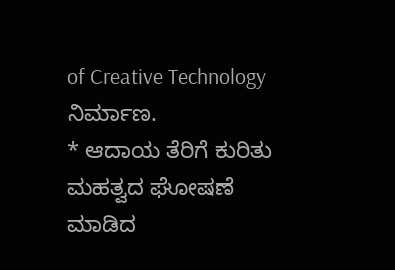of Creative Technology ನಿರ್ಮಾಣ.
* ಆದಾಯ ತೆರಿಗೆ ಕುರಿತು ಮಹತ್ವದ ಘೋಷಣೆ ಮಾಡಿದ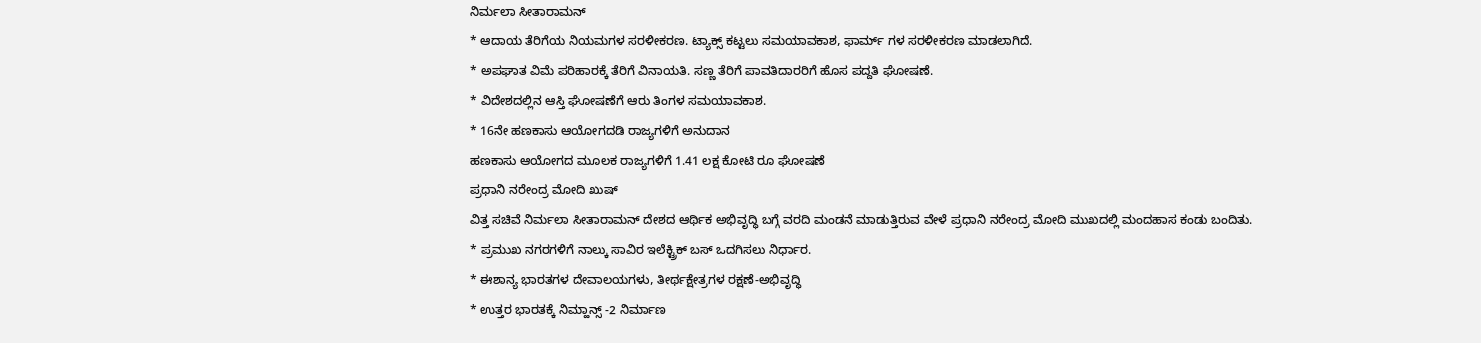ನಿರ್ಮಲಾ ಸೀತಾರಾಮನ್
* ಆದಾಯ ತೆರಿಗೆಯ ನಿಯಮಗಳ ಸರಳೀಕರಣ. ಟ್ಯಾಕ್ಸ್ ಕಟ್ಟಲು ಸಮಯಾವಕಾಶ, ಫಾರ್ಮ್ ಗಳ ಸರಳೀಕರಣ ಮಾಡಲಾಗಿದೆ.
* ಅಪಘಾತ ವಿಮೆ ಪರಿಹಾರಕ್ಕೆ ತೆರಿಗೆ ವಿನಾಯತಿ. ಸಣ್ಣ ತೆರಿಗೆ ಪಾವತಿದಾರರಿಗೆ ಹೊಸ ಪದ್ದತಿ ಘೋಷಣೆ.
* ವಿದೇಶದಲ್ಲಿನ ಆಸ್ತಿ ಘೋಷಣೆಗೆ ಆರು ತಿಂಗಳ ಸಮಯಾವಕಾಶ.
* 16ನೇ ಹಣಕಾಸು ಆಯೋಗದಡಿ ರಾಜ್ಯಗಳಿಗೆ ಅನುದಾನ
ಹಣಕಾಸು ಆಯೋಗದ ಮೂಲಕ ರಾಜ್ಯಗಳಿಗೆ 1.41 ಲಕ್ಷ ಕೋಟಿ ರೂ ಘೋಷಣೆ
ಪ್ರಧಾನಿ ನರೇಂದ್ರ ಮೋದಿ ಖುಷ್
ವಿತ್ತ ಸಚಿವೆ ನಿರ್ಮಲಾ ಸೀತಾರಾಮನ್ ದೇಶದ ಆರ್ಥಿಕ ಅಭಿವೃದ್ಧಿ ಬಗ್ಗೆ ವರದಿ ಮಂಡನೆ ಮಾಡುತ್ತಿರುವ ವೇಳೆ ಪ್ರಧಾನಿ ನರೇಂದ್ರ ಮೋದಿ ಮುಖದಲ್ಲಿ ಮಂದಹಾಸ ಕಂಡು ಬಂದಿತು.
* ಪ್ರಮುಖ ನಗರಗಳಿಗೆ ನಾಲ್ಕು ಸಾವಿರ ಇಲೆಕ್ಟ್ರಿಕ್ ಬಸ್ ಒದಗಿಸಲು ನಿರ್ಧಾರ.
* ಈಶಾನ್ಯ ಭಾರತಗಳ ದೇವಾಲಯಗಳು, ತೀರ್ಥಕ್ಷೇತ್ರಗಳ ರಕ್ಷಣೆ-ಅಭಿವೃದ್ಧಿ
* ಉತ್ತರ ಭಾರತಕ್ಕೆ ನಿಮ್ಹಾನ್ಸ್ -2 ನಿರ್ಮಾಣ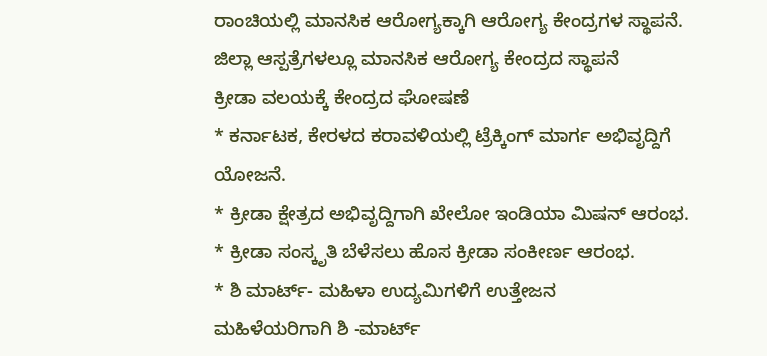ರಾಂಚಿಯಲ್ಲಿ ಮಾನಸಿಕ ಆರೋಗ್ಯಕ್ಕಾಗಿ ಆರೋಗ್ಯ ಕೇಂದ್ರಗಳ ಸ್ಥಾಪನೆ. ಜಿಲ್ಲಾ ಆಸ್ಪತ್ರೆಗಳಲ್ಲೂ ಮಾನಸಿಕ ಆರೋಗ್ಯ ಕೇಂದ್ರದ ಸ್ಥಾಪನೆ
ಕ್ರೀಡಾ ವಲಯಕ್ಕೆ ಕೇಂದ್ರದ ಘೋಷಣೆ
* ಕರ್ನಾಟಕ, ಕೇರಳದ ಕರಾವಳಿಯಲ್ಲಿ ಟ್ರೆಕ್ಕಿಂಗ್ ಮಾರ್ಗ ಅಭಿವೃದ್ದಿಗೆ ಯೋಜನೆ.
* ಕ್ರೀಡಾ ಕ್ಷೇತ್ರದ ಅಭಿವೃದ್ದಿಗಾಗಿ ಖೇಲೋ ಇಂಡಿಯಾ ಮಿಷನ್ ಆರಂಭ.
* ಕ್ರೀಡಾ ಸಂಸ್ಕೃತಿ ಬೆಳೆಸಲು ಹೊಸ ಕ್ರೀಡಾ ಸಂಕೀರ್ಣ ಆರಂಭ.
* ಶಿ ಮಾರ್ಟ್- ಮಹಿಳಾ ಉದ್ಯಮಿಗಳಿಗೆ ಉತ್ತೇಜನ
ಮಹಿಳೆಯರಿಗಾಗಿ ಶಿ -ಮಾರ್ಟ್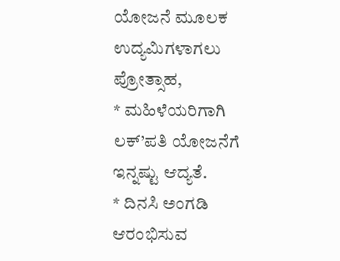ಯೋಜನೆ ಮೂಲಕ ಉದ್ಯಮಿಗಳಾಗಲು ಪ್ರೋತ್ಸಾಹ,
* ಮಹಿಳೆಯರಿಗಾಗಿ ಲಕ್’ಪತಿ ಯೋಜನೆಗೆ ಇನ್ನಷ್ಟು ಆದ್ಯತೆ.
* ದಿನಸಿ ಅಂಗಡಿ ಆರಂಭಿಸುವ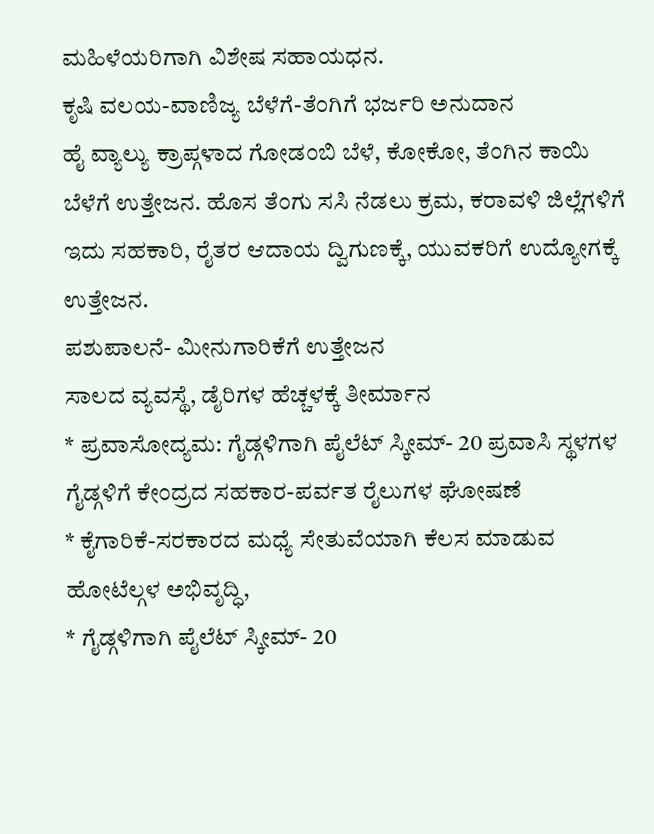ಮಹಿಳೆಯರಿಗಾಗಿ ವಿಶೇಷ ಸಹಾಯಧನ.
ಕೃಷಿ ವಲಯ-ವಾಣಿಜ್ಯ ಬೆಳೆಗೆ-ತೆಂಗಿಗೆ ಭರ್ಜರಿ ಅನುದಾನ
ಹೈ ವ್ಯಾಲ್ಯು ಕ್ರಾಪ್ಗಳಾದ ಗೋಡಂಬಿ ಬೆಳೆ, ಕೋಕೋ, ತೆಂಗಿನ ಕಾಯಿ ಬೆಳೆಗೆ ಉತ್ತೇಜನ. ಹೊಸ ತೆಂಗು ಸಸಿ ನೆಡಲು ಕ್ರಮ, ಕರಾವಳಿ ಜಿಲ್ಲೆಗಳಿಗೆ ಇದು ಸಹಕಾರಿ, ರೈತರ ಆದಾಯ ದ್ವಿಗುಣಕ್ಕೆ, ಯುವಕರಿಗೆ ಉದ್ಯೋಗಕ್ಕೆ ಉತ್ತೇಜನ.
ಪಶುಪಾಲನೆ- ಮೀನುಗಾರಿಕೆಗೆ ಉತ್ತೇಜನ
ಸಾಲದ ವ್ಯವಸ್ಥೆ, ಡೈರಿಗಳ ಹೆಚ್ಚಳಕ್ಕೆ ತೀರ್ಮಾನ
* ಪ್ರವಾಸೋದ್ಯಮ: ಗೈಡ್ಗಳಿಗಾಗಿ ಪೈಲೆಟ್ ಸ್ಕೀಮ್- 20 ಪ್ರವಾಸಿ ಸ್ಥಳಗಳ ಗೈಡ್ಗಳಿಗೆ ಕೇಂದ್ರದ ಸಹಕಾರ-ಪರ್ವತ ರೈಲುಗಳ ಘೋಷಣೆ
* ಕೈಗಾರಿಕೆ-ಸರಕಾರದ ಮಧ್ಯೆ ಸೇತುವೆಯಾಗಿ ಕೆಲಸ ಮಾಡುವ ಹೋಟೆಲ್ಗಳ ಅಭಿವೃದ್ಧಿ,
* ಗೈಡ್ಗಳಿಗಾಗಿ ಪೈಲೆಟ್ ಸ್ಕೀಮ್- 20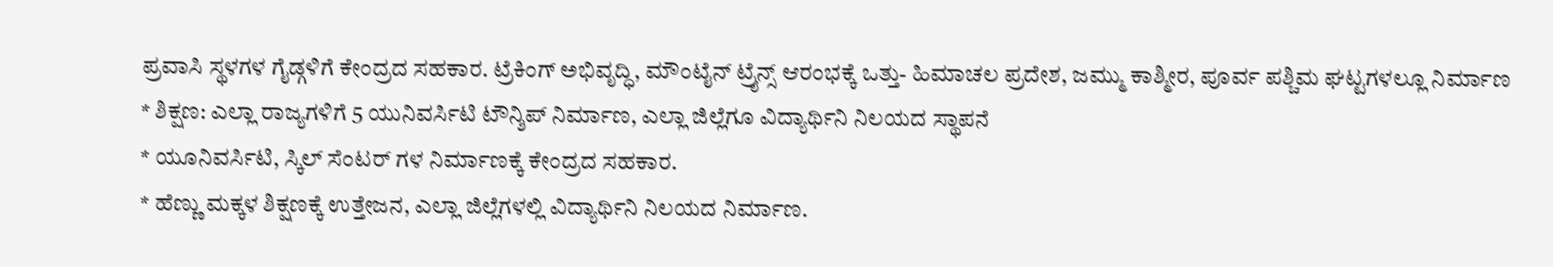ಪ್ರವಾಸಿ ಸ್ಥಳಗಳ ಗೈಡ್ಗಳಿಗೆ ಕೇಂದ್ರದ ಸಹಕಾರ. ಟ್ರೆಕಿಂಗ್ ಅಭಿವೃದ್ಧಿ, ಮೌಂಟೈನ್ ಟ್ರೈನ್ಸ್ ಆರಂಭಕ್ಕೆ ಒತ್ತು- ಹಿಮಾಚಲ ಪ್ರದೇಶ, ಜಮ್ಮು ಕಾಶ್ಮೀರ, ಪೂರ್ವ ಪಶ್ಚಿಮ ಘಟ್ಟಗಳಲ್ಲೂ ನಿರ್ಮಾಣ
* ಶಿಕ್ಷಣ: ಎಲ್ಲಾ ರಾಜ್ಯಗಳಿಗೆ 5 ಯುನಿವರ್ಸಿಟಿ ಟೌನ್ಶಿಪ್ ನಿರ್ಮಾಣ, ಎಲ್ಲಾ ಜಿಲ್ಲೆಗೂ ವಿದ್ಯಾರ್ಥಿನಿ ನಿಲಯದ ಸ್ಥಾಪನೆ
* ಯೂನಿವರ್ಸಿಟಿ, ಸ್ಕಿಲ್ ಸೆಂಟರ್ ಗಳ ನಿರ್ಮಾಣಕ್ಕೆ ಕೇಂದ್ರದ ಸಹಕಾರ.
* ಹೆಣ್ಣು ಮಕ್ಕಳ ಶಿಕ್ಷಣಕ್ಕೆ ಉತ್ತೇಜನ, ಎಲ್ಲಾ ಜಿಲ್ಲೆಗಳಲ್ಲಿ ವಿದ್ಯಾರ್ಥಿನಿ ನಿಲಯದ ನಿರ್ಮಾಣ.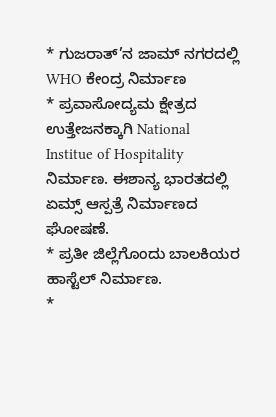* ಗುಜರಾತ್’ನ ಜಾಮ್ ನಗರದಲ್ಲಿ WHO ಕೇಂದ್ರ ನಿರ್ಮಾಣ
* ಪ್ರವಾಸೋದ್ಯಮ ಕ್ಷೇತ್ರದ ಉತ್ತೇಜನಕ್ಕಾಗಿ National Institue of Hospitality ನಿರ್ಮಾಣ. ಈಶಾನ್ಯ ಭಾರತದಲ್ಲಿ ಏಮ್ಸ್ ಆಸ್ಪತ್ರೆ ನಿರ್ಮಾಣದ ಘೋಷಣೆ.
* ಪ್ರತೀ ಜಿಲ್ಲೆಗೊಂದು ಬಾಲಕಿಯರ ಹಾಸ್ಟೆಲ್ ನಿರ್ಮಾಣ.
*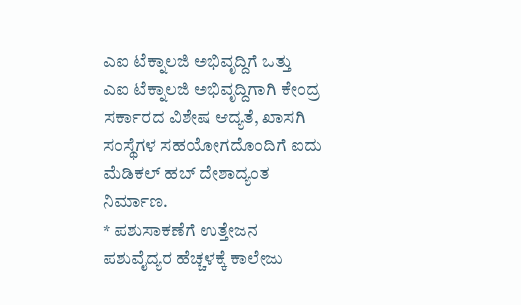ಎಐ ಟೆಕ್ನಾಲಜಿ ಅಭಿವೃದ್ದಿಗೆ ಒತ್ತು
ಎಐ ಟೆಕ್ನಾಲಜಿ ಅಭಿವೃದ್ದಿಗಾಗಿ ಕೇಂದ್ರ ಸರ್ಕಾರದ ವಿಶೇಷ ಆದ್ಯತೆ, ಖಾಸಗಿ ಸಂಸ್ಥೆಗಳ ಸಹಯೋಗದೊಂದಿಗೆ ಐದು ಮೆಡಿಕಲ್ ಹಬ್ ದೇಶಾದ್ಯಂತ ನಿರ್ಮಾಣ.
* ಪಶುಸಾಕಣೆಗೆ ಉತ್ತೇಜನ
ಪಶುವೈದ್ಯರ ಹೆಚ್ಚಳಕ್ಕೆ ಕಾಲೇಜು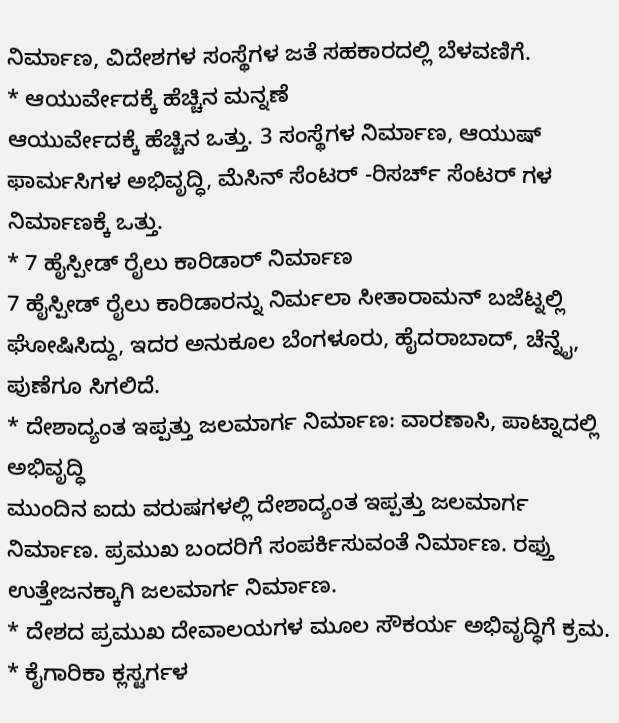ನಿರ್ಮಾಣ, ವಿದೇಶಗಳ ಸಂಸ್ಥೆಗಳ ಜತೆ ಸಹಕಾರದಲ್ಲಿ ಬೆಳವಣಿಗೆ.
* ಆಯುರ್ವೇದಕ್ಕೆ ಹೆಚ್ಚಿನ ಮನ್ನಣೆ
ಆಯುರ್ವೇದಕ್ಕೆ ಹೆಚ್ಚಿನ ಒತ್ತು. 3 ಸಂಸ್ಥೆಗಳ ನಿರ್ಮಾಣ, ಆಯುಷ್ ಫಾರ್ಮಸಿಗಳ ಅಭಿವೃದ್ಧಿ, ಮೆಸಿನ್ ಸೆಂಟರ್ -ರಿಸರ್ಚ್ ಸೆಂಟರ್ ಗಳ ನಿರ್ಮಾಣಕ್ಕೆ ಒತ್ತು.
* 7 ಹೈಸ್ಪೀಡ್ ರೈಲು ಕಾರಿಡಾರ್ ನಿರ್ಮಾಣ
7 ಹೈಸ್ಪೀಡ್ ರೈಲು ಕಾರಿಡಾರನ್ನು ನಿರ್ಮಲಾ ಸೀತಾರಾಮನ್ ಬಜೆಟ್ನಲ್ಲಿ ಘೋಷಿಸಿದ್ದು, ಇದರ ಅನುಕೂಲ ಬೆಂಗಳೂರು, ಹೈದರಾಬಾದ್, ಚೆನ್ನೈ, ಪುಣೆಗೂ ಸಿಗಲಿದೆ.
* ದೇಶಾದ್ಯಂತ ಇಪ್ಪತ್ತು ಜಲಮಾರ್ಗ ನಿರ್ಮಾಣ: ವಾರಣಾಸಿ, ಪಾಟ್ನಾದಲ್ಲಿ ಅಭಿವೃದ್ಧಿ
ಮುಂದಿನ ಐದು ವರುಷಗಳಲ್ಲಿ ದೇಶಾದ್ಯಂತ ಇಪ್ಪತ್ತು ಜಲಮಾರ್ಗ ನಿರ್ಮಾಣ. ಪ್ರಮುಖ ಬಂದರಿಗೆ ಸಂಪರ್ಕಿಸುವಂತೆ ನಿರ್ಮಾಣ. ರಫ್ತು ಉತ್ತೇಜನಕ್ಕಾಗಿ ಜಲಮಾರ್ಗ ನಿರ್ಮಾಣ.
* ದೇಶದ ಪ್ರಮುಖ ದೇವಾಲಯಗಳ ಮೂಲ ಸೌಕರ್ಯ ಅಭಿವೃದ್ಧಿಗೆ ಕ್ರಮ.
* ಕೈಗಾರಿಕಾ ಕ್ಲಸ್ಟರ್ಗಳ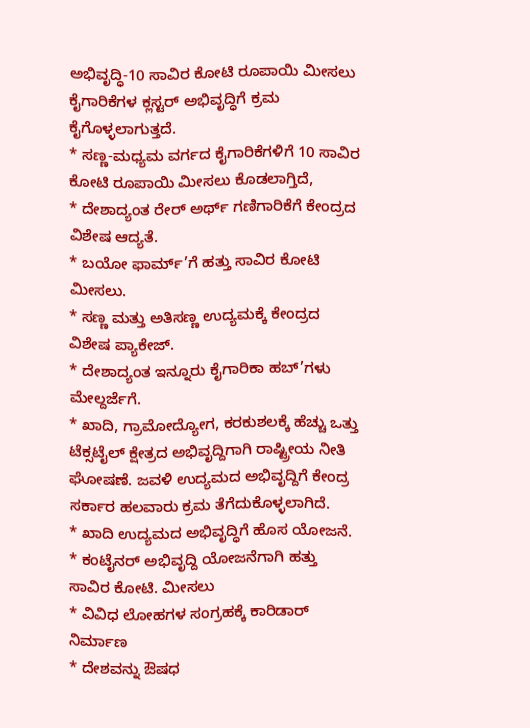ಅಭಿವೃದ್ಧಿ-10 ಸಾವಿರ ಕೋಟಿ ರೂಪಾಯಿ ಮೀಸಲು
ಕೈಗಾರಿಕೆಗಳ ಕ್ಲಸ್ಟರ್ ಅಭಿವೃದ್ಧಿಗೆ ಕ್ರಮ ಕೈಗೊಳ್ಳಲಾಗುತ್ತದೆ.
* ಸಣ್ಣ-ಮಧ್ಯಮ ವರ್ಗದ ಕೈಗಾರಿಕೆಗಳಿಗೆ 10 ಸಾವಿರ ಕೋಟಿ ರೂಪಾಯಿ ಮೀಸಲು ಕೊಡಲಾಗ್ತಿದೆ,
* ದೇಶಾದ್ಯಂತ ರೇರ್ ಅರ್ಥ್ ಗಣಿಗಾರಿಕೆಗೆ ಕೇಂದ್ರದ ವಿಶೇಷ ಆದ್ಯತೆ.
* ಬಯೋ ಫಾರ್ಮ್’ಗೆ ಹತ್ತು ಸಾವಿರ ಕೋಟಿ ಮೀಸಲು.
* ಸಣ್ಣ ಮತ್ತು ಅತಿಸಣ್ಣ ಉದ್ಯಮಕ್ಕೆ ಕೇಂದ್ರದ ವಿಶೇಷ ಪ್ಯಾಕೇಜ್.
* ದೇಶಾದ್ಯಂತ ಇನ್ನೂರು ಕೈಗಾರಿಕಾ ಹಬ್’ಗಳು ಮೇಲ್ದರ್ಜೆಗೆ.
* ಖಾದಿ, ಗ್ರಾಮೋದ್ಯೋಗ, ಕರಕುಶಲಕ್ಕೆ ಹೆಚ್ಚು ಒತ್ತು
ಟೆಕ್ಸಟೈಲ್ ಕ್ಷೇತ್ರದ ಅಭಿವೃದ್ದಿಗಾಗಿ ರಾಷ್ಟ್ರೀಯ ನೀತಿ ಘೋಷಣೆ. ಜವಳಿ ಉದ್ಯಮದ ಅಭಿವೃದ್ದಿಗೆ ಕೇಂದ್ರ ಸರ್ಕಾರ ಹಲವಾರು ಕ್ರಮ ತೆಗೆದುಕೊಳ್ಳಲಾಗಿದೆ.
* ಖಾದಿ ಉದ್ಯಮದ ಅಭಿವೃದ್ಧಿಗೆ ಹೊಸ ಯೋಜನೆ.
* ಕಂಟೈನರ್ ಅಭಿವೃದ್ದಿ ಯೋಜನೆಗಾಗಿ ಹತ್ತು ಸಾವಿರ ಕೋಟಿ. ಮೀಸಲು
* ವಿವಿಧ ಲೋಹಗಳ ಸಂಗ್ರಹಕ್ಕೆ ಕಾರಿಡಾರ್ ನಿರ್ಮಾಣ
* ದೇಶವನ್ನು ಔಷಧ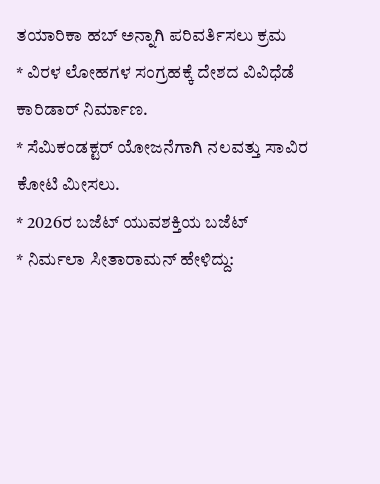ತಯಾರಿಕಾ ಹಬ್ ಅನ್ನಾಗಿ ಪರಿವರ್ತಿಸಲು ಕ್ರಮ
* ವಿರಳ ಲೋಹಗಳ ಸಂಗ್ರಹಕ್ಕೆ ದೇಶದ ವಿವಿಧೆಡೆ ಕಾರಿಡಾರ್ ನಿರ್ಮಾಣ.
* ಸೆಮಿಕಂಡಕ್ಟರ್ ಯೋಜನೆಗಾಗಿ ನಲವತ್ತು ಸಾವಿರ ಕೋಟಿ ಮೀಸಲು.
* 2026ರ ಬಜೆಟ್ ಯುವಶಕ್ತಿಯ ಬಜೆಟ್
* ನಿರ್ಮಲಾ ಸೀತಾರಾಮನ್ ಹೇಳಿದ್ದು: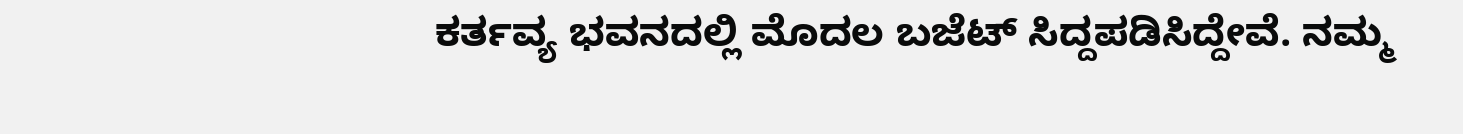ಕರ್ತವ್ಯ ಭವನದಲ್ಲಿ ಮೊದಲ ಬಜೆಟ್ ಸಿದ್ದಪಡಿಸಿದ್ದೇವೆ. ನಮ್ಮ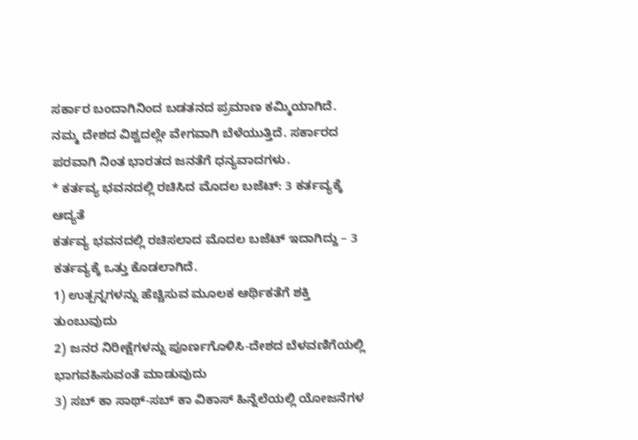ಸರ್ಕಾರ ಬಂದಾಗಿನಿಂದ ಬಡತನದ ಪ್ರಮಾಣ ಕಮ್ಮಿಯಾಗಿದೆ. ನಮ್ಮ ದೇಶದ ವಿಶ್ವದಲ್ಲೇ ವೇಗವಾಗಿ ಬೆಳೆಯುತ್ತಿದೆ. ಸರ್ಕಾರದ ಪರವಾಗಿ ನಿಂತ ಭಾರತದ ಜನತೆಗೆ ಧನ್ಯವಾದಗಳು.
* ಕರ್ತವ್ಯ ಭವನದಲ್ಲಿ ರಚಿಸಿದ ಮೊದಲ ಬಜೆಟ್: 3 ಕರ್ತವ್ಯಕ್ಕೆ ಆದ್ಯತೆ
ಕರ್ತವ್ಯ ಭವನದಲ್ಲಿ ರಚಿಸಲಾದ ಮೊದಲ ಬಜೆಟ್ ಇದಾಗಿದ್ದು – 3 ಕರ್ತವ್ಯಕ್ಕೆ ಒತ್ತು ಕೊಡಲಾಗಿದೆ.
1) ಉತ್ಪನ್ನಗಳನ್ನು ಹೆಚ್ಚಿಸುವ ಮೂಲಕ ಆರ್ಥಿಕತೆಗೆ ಶಕ್ತಿ ತುಂಬುವುದು
2) ಜನರ ನಿರೀಕ್ಷೆಗಳನ್ನು ಪೂರ್ಣಗೊಳಿಸಿ-ದೇಶದ ಬೆಳವಣಿಗೆಯಲ್ಲಿ ಭಾಗವಹಿಸುವಂತೆ ಮಾಡುವುದು
3) ಸಬ್ ಕಾ ಸಾಥ್-ಸಬ್ ಕಾ ವಿಕಾಸ್ ಹಿನ್ನೆಲೆಯಲ್ಲಿ ಯೋಜನೆಗಳ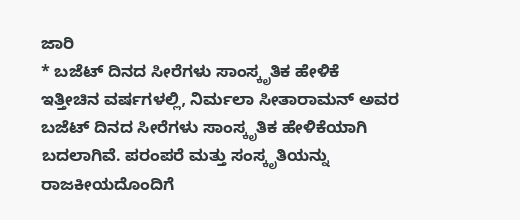ಜಾರಿ
* ಬಜೆಟ್ ದಿನದ ಸೀರೆಗಳು ಸಾಂಸ್ಕೃತಿಕ ಹೇಳಿಕೆ
ಇತ್ತೀಚಿನ ವರ್ಷಗಳಲ್ಲಿ, ನಿರ್ಮಲಾ ಸೀತಾರಾಮನ್ ಅವರ ಬಜೆಟ್ ದಿನದ ಸೀರೆಗಳು ಸಾಂಸ್ಕೃತಿಕ ಹೇಳಿಕೆಯಾಗಿ ಬದಲಾಗಿವೆ. ಪರಂಪರೆ ಮತ್ತು ಸಂಸ್ಕೃತಿಯನ್ನು ರಾಜಕೀಯದೊಂದಿಗೆ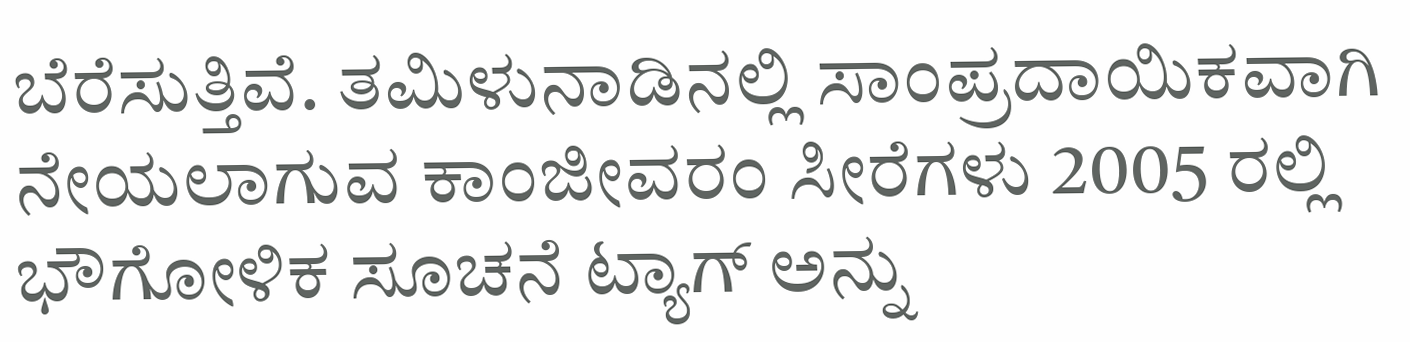ಬೆರೆಸುತ್ತಿವೆ. ತಮಿಳುನಾಡಿನಲ್ಲಿ ಸಾಂಪ್ರದಾಯಿಕವಾಗಿ ನೇಯಲಾಗುವ ಕಾಂಜೀವರಂ ಸೀರೆಗಳು 2005 ರಲ್ಲಿ ಭೌಗೋಳಿಕ ಸೂಚನೆ ಟ್ಯಾಗ್ ಅನ್ನು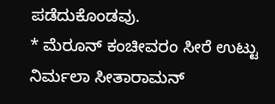ಪಡೆದುಕೊಂಡವು.
* ಮೆರೂನ್ ಕಂಚೀವರಂ ಸೀರೆ ಉಟ್ಟು ನಿರ್ಮಲಾ ಸೀತಾರಾಮನ್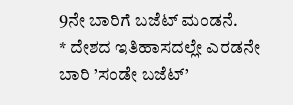9ನೇ ಬಾರಿಗೆ ಬಜೆಟ್ ಮಂಡನೆ.
* ದೇಶದ ಇತಿಹಾಸದಲ್ಲೇ ಎರಡನೇ ಬಾರಿ ’ಸಂಡೇ ಬಜೆಟ್’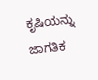ಕೃಷಿಯನ್ನು ಜಾಗತಿಕ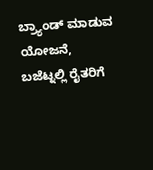ಬ್ರ್ಯಾಂಡ್ ಮಾಡುವ ಯೋಜನೆ, ಬಜೆಟ್ನಲ್ಲಿ ರೈತರಿಗೆ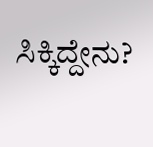ಸಿಕ್ಕಿದ್ದೇನು?